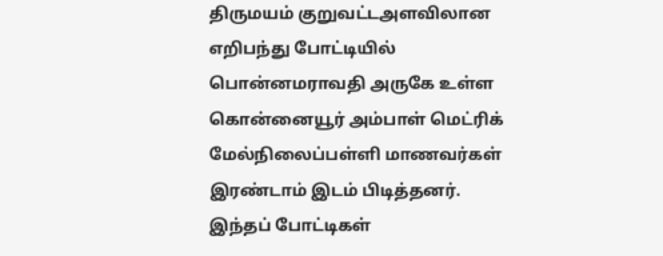திருமயம் குறுவட்டஅளவிலான எறிபந்து போட்டியில் பொன்னமராவதி அருகே உள்ள கொன்னையூர் அம்பாள் மெட்ரிக் மேல்நிலைப்பள்ளி மாணவர்கள் இரண்டாம் இடம் பிடித்தனர்.
இந்தப் போட்டிகள்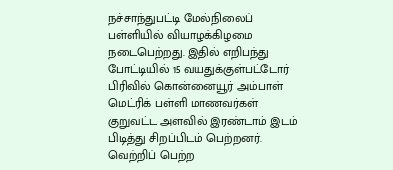நச்சாந்துபட்டி மேல்நிலைப் பள்ளியில் வியாழக்கிழமை நடைபெற்றது. இதில் எறிபந்து போட்டியில் 15 வயதுக்குள்பட்டோர் பிரிவில் கொன்னையூர் அம்பாள் மெட்ரிக் பள்ளி மாணவர்கள் குறுவட்ட அளவில் இரண்டாம் இடம் பிடித்து சிறப்பிடம் பெற்றனர். வெற்றிப் பெற்ற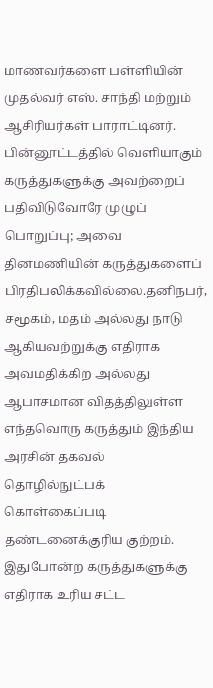மாணவர்களை பள்ளியின் முதல்வர் எஸ். சாந்தி மற்றும் ஆசிரியர்கள் பாராட்டினர்.
பின்னூட்டத்தில் வெளியாகும் கருத்துகளுக்கு அவற்றைப் பதிவிடுவோரே முழுப் பொறுப்பு; அவை தினமணியின் கருத்துகளைப் பிரதிபலிக்கவில்லை.தனிநபர், சமூகம், மதம் அல்லது நாடு ஆகியவற்றுக்கு எதிராக அவமதிக்கிற அல்லது ஆபாசமான விதத்திலுள்ள எந்தவொரு கருத்தும் இந்திய அரசின் தகவல் தொழில்நுட்பக் கொள்கைப்படி தண்டனைக்குரிய குற்றம். இதுபோன்ற கருத்துகளுக்கு எதிராக உரிய சட்ட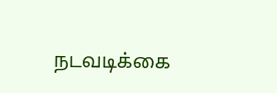நடவடிக்கை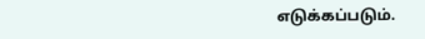எடுக்கப்படும்.